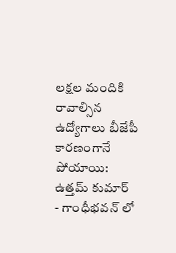లక్షల మందికి రావాల్సిన ఉద్యోగాలు బీజేపీ కారణంగానే పోయాయి: ఉత్తమ్ కుమార్
- గాంధీభవన్ లో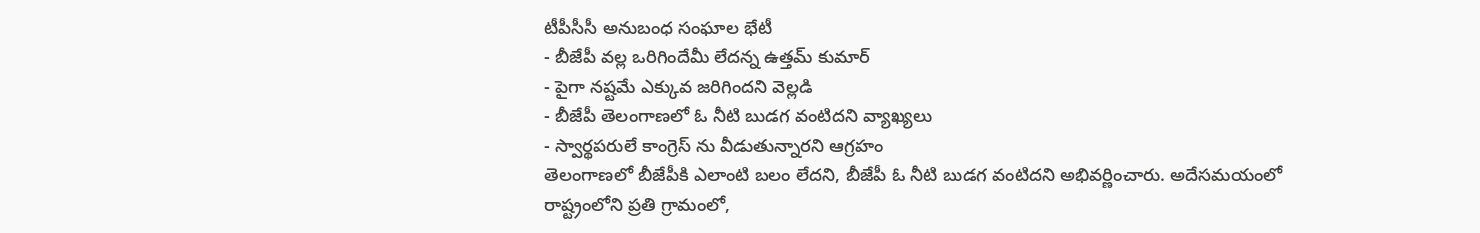టీపీసీసీ అనుబంధ సంఘాల భేటీ
- బీజేపీ వల్ల ఒరిగిందేమీ లేదన్న ఉత్తమ్ కుమార్
- పైగా నష్టమే ఎక్కువ జరిగిందని వెల్లడి
- బీజేపీ తెలంగాణలో ఓ నీటి బుడగ వంటిదని వ్యాఖ్యలు
- స్వార్థపరులే కాంగ్రెస్ ను వీడుతున్నారని ఆగ్రహం
తెలంగాణలో బీజేపీకి ఎలాంటి బలం లేదని, బీజేపీ ఓ నీటి బుడగ వంటిదని అభివర్ణించారు. అదేసమయంలో రాష్ట్రంలోని ప్రతి గ్రామంలో,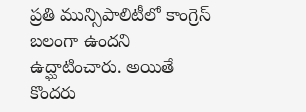ప్రతి మున్సిపాలిటీలో కాంగ్రెస్ బలంగా ఉందని ఉద్ఘాటించారు. అయితే కొందరు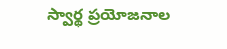స్వార్థ ప్రయోజనాల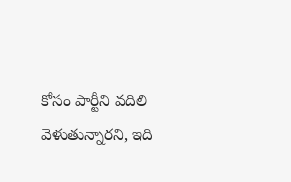కోసం పార్టీని వదిలి వెళుతున్నారని, ఇది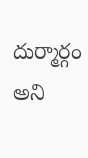దుర్మార్గం అని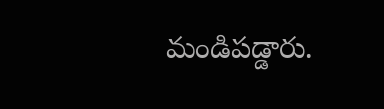మండిపడ్డారు.